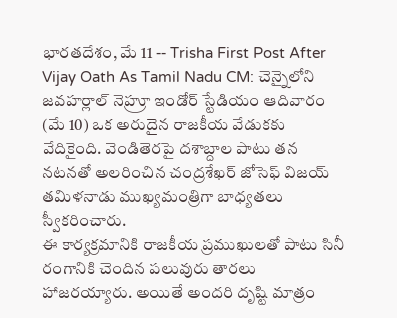భారతదేశం, మే 11 -- Trisha First Post After Vijay Oath As Tamil Nadu CM: చెన్నైలోని జవహర్లాల్ నెహ్రూ ఇండోర్ స్టేడియం ఆదివారం (మే 10) ఒక అరుదైన రాజకీయ వేడుకకు వేదికైంది. వెండితెరపై దశాబ్దాల పాటు తన నటనతో అలరించిన చంద్రశేఖర్ జోసెఫ్ విజయ్ తమిళనాడు ముఖ్యమంత్రిగా బాధ్యతలు స్వీకరించారు.
ఈ కార్యక్రమానికి రాజకీయ ప్రముఖులతో పాటు సినీ రంగానికి చెందిన పలువురు తారలు హాజరయ్యారు. అయితే అందరి దృష్టి మాత్రం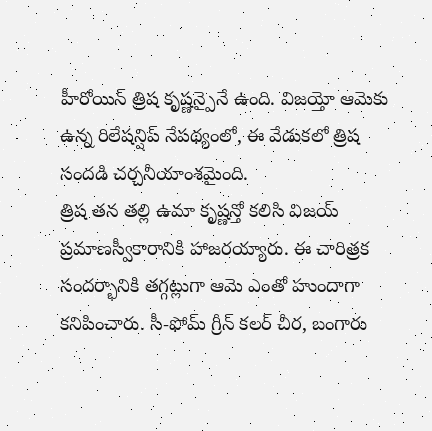హీరోయిన్ త్రిష కృష్ణన్పైనే ఉంది. విజయ్తో ఆమెకు ఉన్న రిలేషన్షిప్ నేపథ్యంలో, ఈ వేడుకలో త్రిష సందడి చర్చనీయాంశమైంది.
త్రిష తన తల్లి ఉమా కృష్ణన్తో కలిసి విజయ్ ప్రమాణస్వీకారానికి హాజరయ్యారు. ఈ చారిత్రక సందర్భానికి తగ్గట్లుగా ఆమె ఎంతో హుందాగా కనిపించారు. సీ-ఫోమ్ గ్రీన్ కలర్ చీర, బంగారు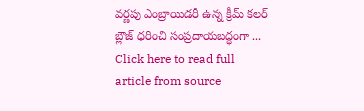వర్ణపు ఎంబ్రాయిడరీ ఉన్న క్రీమ్ కలర్ బ్లౌజ్ ధరించి సంప్రదాయబద్ధంగా ...
Click here to read full article from source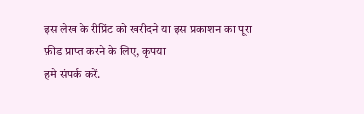इस लेख के रीप्रिंट को खरीदने या इस प्रकाशन का पूरा फ़ीड प्राप्त करने के लिए, कृपया
हमे संपर्क करें.